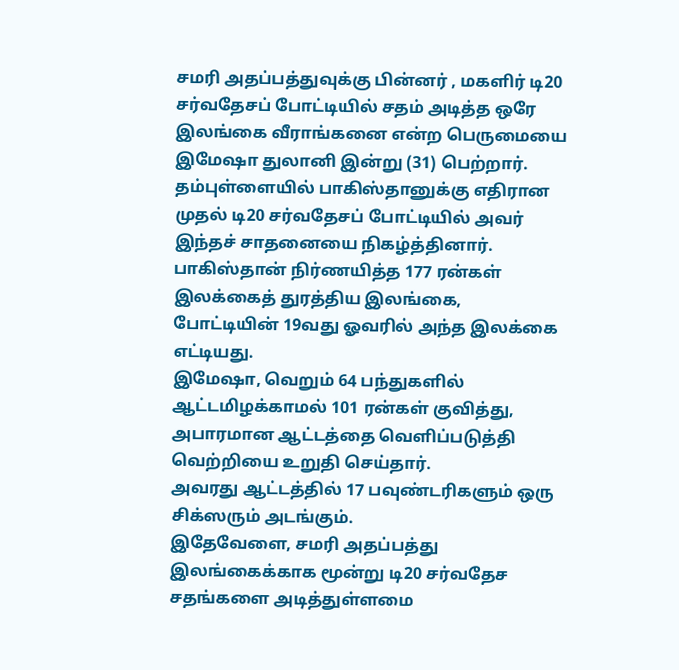சமரி அதப்பத்துவுக்கு பின்னர் , மகளிர் டி20 சர்வதேசப் போட்டியில் சதம் அடித்த ஒரே இலங்கை வீராங்கனை என்ற பெருமையை இமேஷா துலானி இன்று (31) பெற்றார்.
தம்புள்ளையில் பாகிஸ்தானுக்கு எதிரான முதல் டி20 சர்வதேசப் போட்டியில் அவர் இந்தச் சாதனையை நிகழ்த்தினார்.
பாகிஸ்தான் நிர்ணயித்த 177 ரன்கள் இலக்கைத் துரத்திய இலங்கை, போட்டியின் 19வது ஓவரில் அந்த இலக்கை எட்டியது.
இமேஷா, வெறும் 64 பந்துகளில் ஆட்டமிழக்காமல் 101 ரன்கள் குவித்து, அபாரமான ஆட்டத்தை வெளிப்படுத்தி வெற்றியை உறுதி செய்தார்.
அவரது ஆட்டத்தில் 17 பவுண்டரிகளும் ஒரு சிக்ஸரும் அடங்கும்.
இதேவேளை, சமரி அதப்பத்து இலங்கைக்காக மூன்று டி20 சர்வதேச சதங்களை அடித்துள்ளமை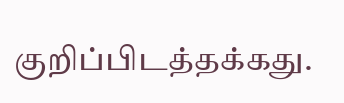குறிப்பிடத்தக்கது.